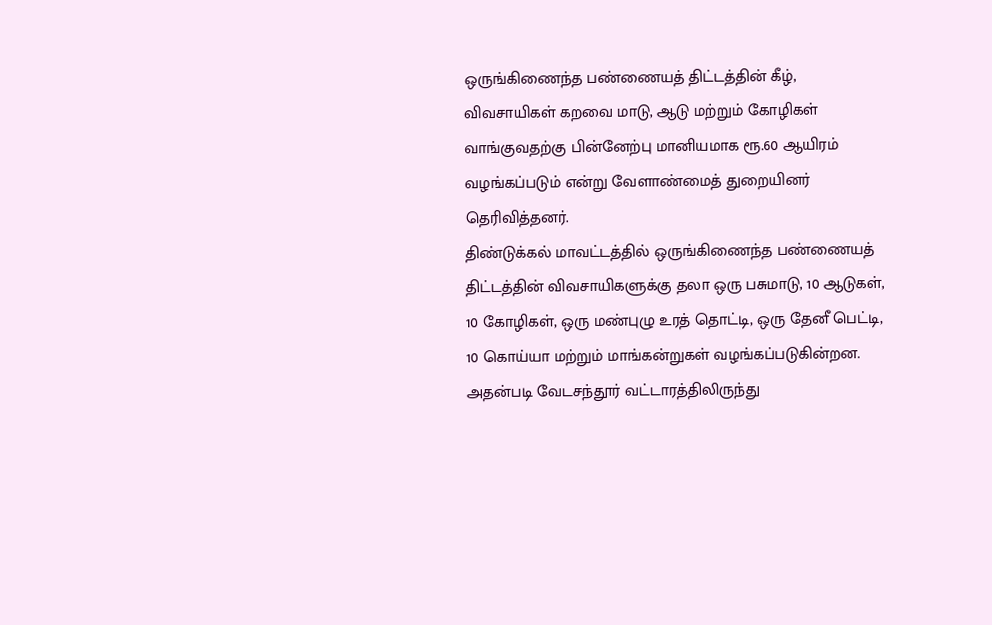ஒருங்கிணைந்த பண்ணையத் திட்டத்தின் கீழ், விவசாயிகள் கறவை மாடு, ஆடு மற்றும் கோழிகள் வாங்குவதற்கு பின்னேற்பு மானியமாக ரூ.60 ஆயிரம் வழங்கப்படும் என்று வேளாண்மைத் துறையினர் தெரிவித்தனர்.
திண்டுக்கல் மாவட்டத்தில் ஒருங்கிணைந்த பண்ணையத் திட்டத்தின் விவசாயிகளுக்கு தலா ஒரு பசுமாடு, 10 ஆடுகள், 10 கோழிகள், ஒரு மண்புழு உரத் தொட்டி, ஒரு தேனீ பெட்டி, 10 கொய்யா மற்றும் மாங்கன்றுகள் வழங்கப்படுகின்றன. அதன்படி வேடசந்தூர் வட்டாரத்திலிருந்து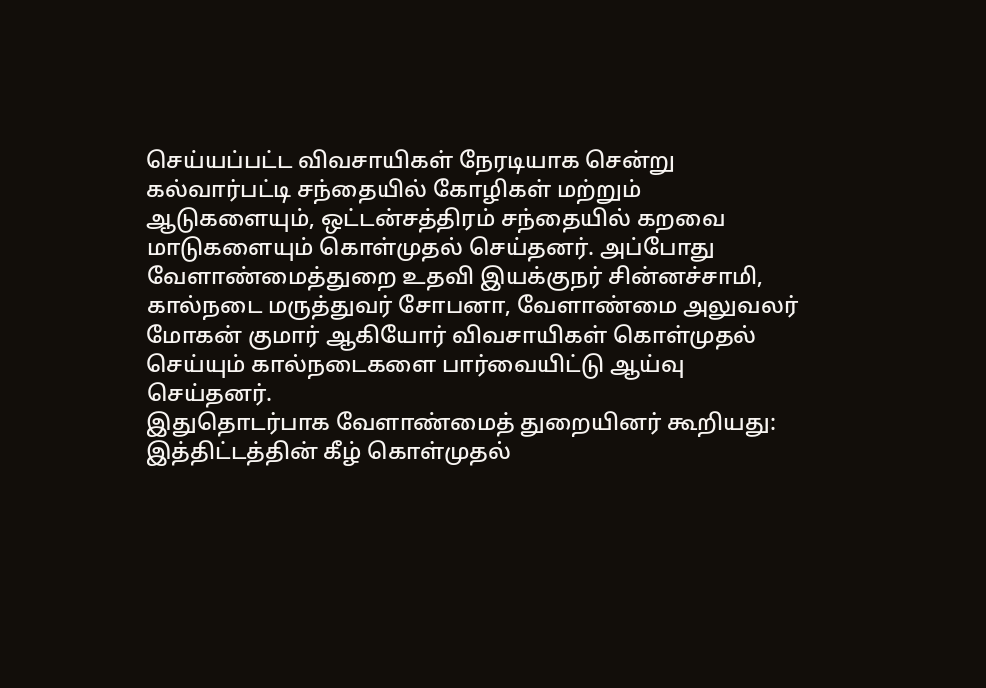செய்யப்பட்ட விவசாயிகள் நேரடியாக சென்று கல்வார்பட்டி சந்தையில் கோழிகள் மற்றும் ஆடுகளையும், ஒட்டன்சத்திரம் சந்தையில் கறவை மாடுகளையும் கொள்முதல் செய்தனர். அப்போது வேளாண்மைத்துறை உதவி இயக்குநர் சின்னச்சாமி, கால்நடை மருத்துவர் சோபனா, வேளாண்மை அலுவலர் மோகன் குமார் ஆகியோர் விவசாயிகள் கொள்முதல் செய்யும் கால்நடைகளை பார்வையிட்டு ஆய்வு செய்தனர்.
இதுதொடர்பாக வேளாண்மைத் துறையினர் கூறியது: இத்திட்டத்தின் கீழ் கொள்முதல்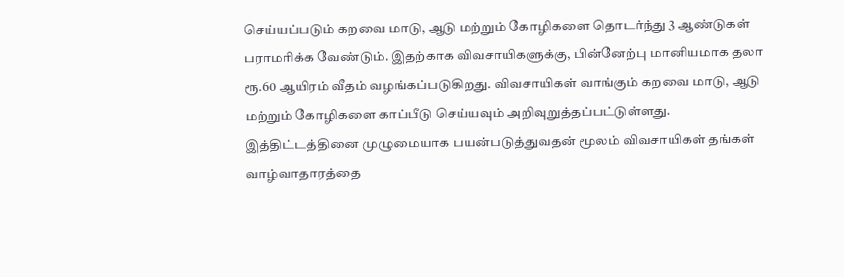செய்யப்படும் கறவை மாடு, ஆடு மற்றும் கோழிகளை தொடர்ந்து 3 ஆண்டுகள் பராமரிக்க வேண்டும். இதற்காக விவசாயிகளுக்கு, பின்னேற்பு மானியமாக தலா ரூ.60 ஆயிரம் வீதம் வழங்கப்படுகிறது. விவசாயிகள் வாங்கும் கறவை மாடு, ஆடு மற்றும் கோழிகளை காப்பீடு செய்யவும் அறிவுறுத்தப்பட்டுள்ளது. இத்திட்டத்தினை முழுமையாக பயன்படுத்துவதன் மூலம் விவசாயிகள் தங்கள் வாழ்வாதாரத்தை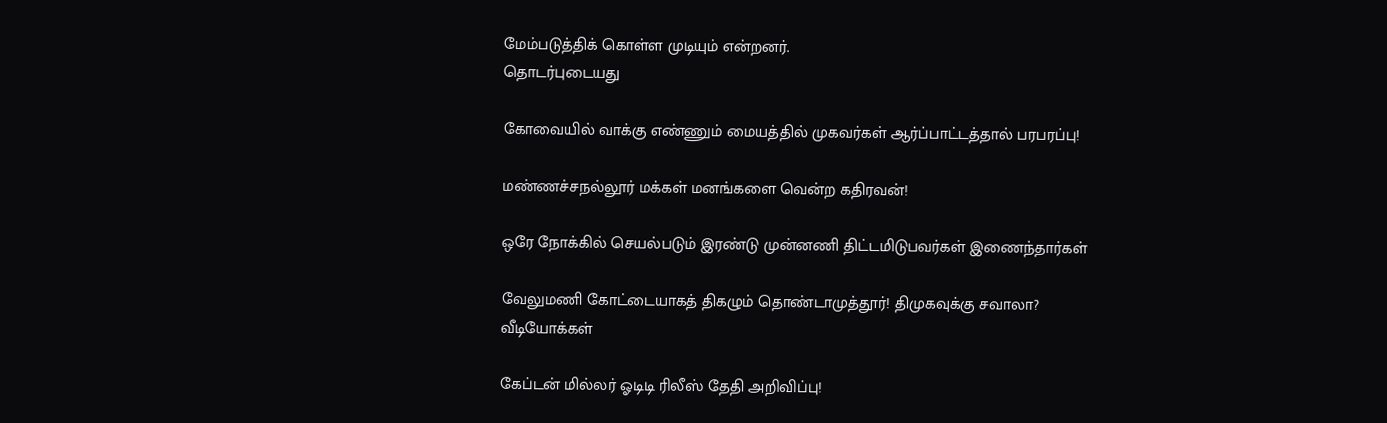மேம்படுத்திக் கொள்ள முடியும் என்றனர்.
தொடர்புடையது

கோவையில் வாக்கு எண்ணும் மையத்தில் முகவர்கள் ஆர்ப்பாட்டத்தால் பரபரப்பு!

மண்ணச்சநல்லூர் மக்கள் மனங்களை வென்ற கதிரவன்!

ஒரே நோக்கில் செயல்படும் இரண்டு முன்னணி திட்டமிடுபவர்கள் இணைந்தார்கள்

வேலுமணி கோட்டையாகத் திகழும் தொண்டாமுத்தூர்! திமுகவுக்கு சவாலா?
வீடியோக்கள்

கேப்டன் மில்லர் ஓடிடி ரிலீஸ் தேதி அறிவிப்பு!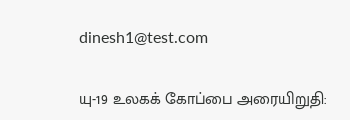dinesh1@test.com

யு-19 உலகக் கோப்பை அரையிறுதி: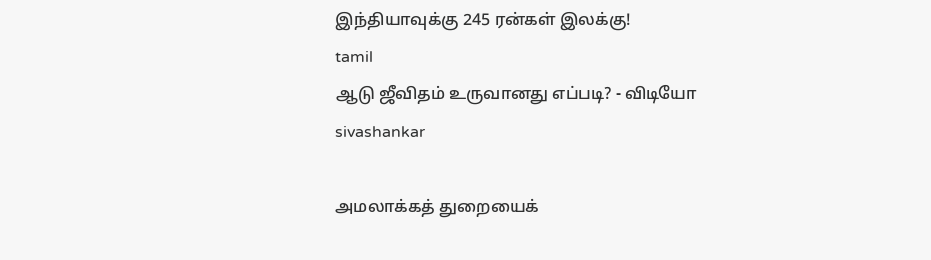இந்தியாவுக்கு 245 ரன்கள் இலக்கு!
tamil
ஆடு ஜீவிதம் உருவானது எப்படி? - விடியோ
sivashankar

அமலாக்கத் துறையைக்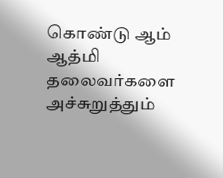கொண்டு ஆம் ஆத்மி தலைவர்களை அச்சுறுத்தும்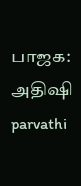பாஜக: அதிஷி
parvathi